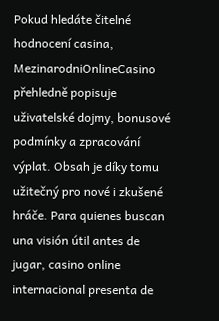Pokud hledáte čitelné hodnocení casina, MezinarodniOnlineCasino přehledně popisuje uživatelské dojmy, bonusové podmínky a zpracování výplat. Obsah je díky tomu užitečný pro nové i zkušené hráče. Para quienes buscan una visión útil antes de jugar, casino online internacional presenta de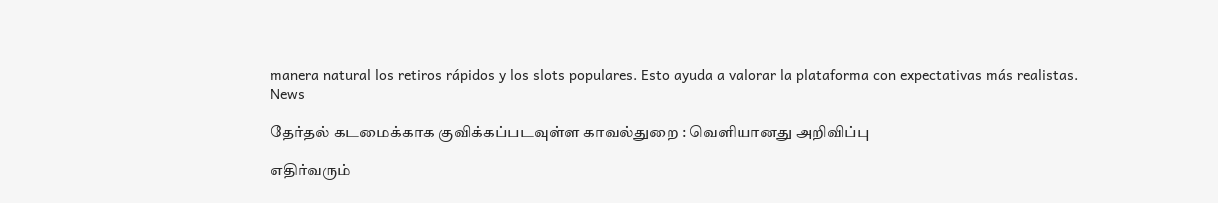manera natural los retiros rápidos y los slots populares. Esto ayuda a valorar la plataforma con expectativas más realistas.
News

தேர்தல் கடமைக்காக குவிக்கப்படவுள்ள காவல்துறை : வெளியானது அறிவிப்பு

எதிர்வரும்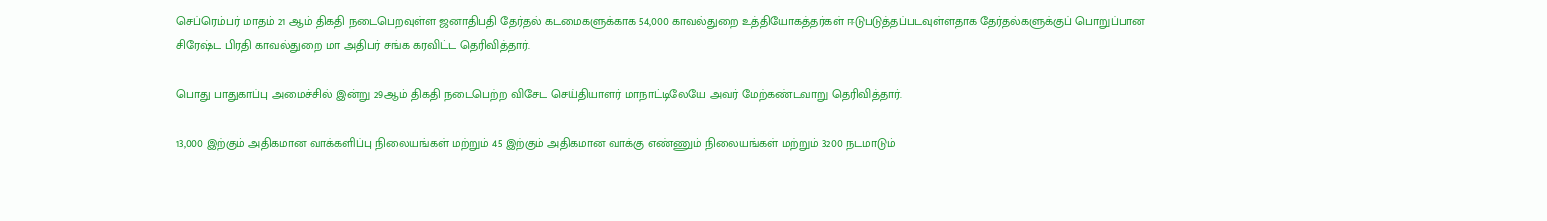செப்ரெம்பர் மாதம் 21 ஆம் திகதி நடைபெறவுள்ள ஜனாதிபதி தேர்தல் கடமைகளுக்காக 54,000 காவல்துறை உத்தியோகத்தர்கள் ஈடுபடுத்தப்படவுள்ளதாக தேர்தல்களுக்குப் பொறுப்பான சிரேஷ்ட பிரதி காவல்துறை மா அதிபர் சங்க கரவிட்ட தெரிவித்தார்.

பொது பாதுகாப்பு அமைச்சில் இன்று 29ஆம் திகதி நடைபெற்ற விசேட செய்தியாளர் மாநாட்டிலேயே அவர் மேற்கண்டவாறு தெரிவித்தார்.

13,000 இற்கும் அதிகமான வாக்களிப்பு நிலையங்கள் மற்றும் 45 இற்கும் அதிகமான வாக்கு எண்ணும் நிலையங்கள் மற்றும் 3200 நடமாடும்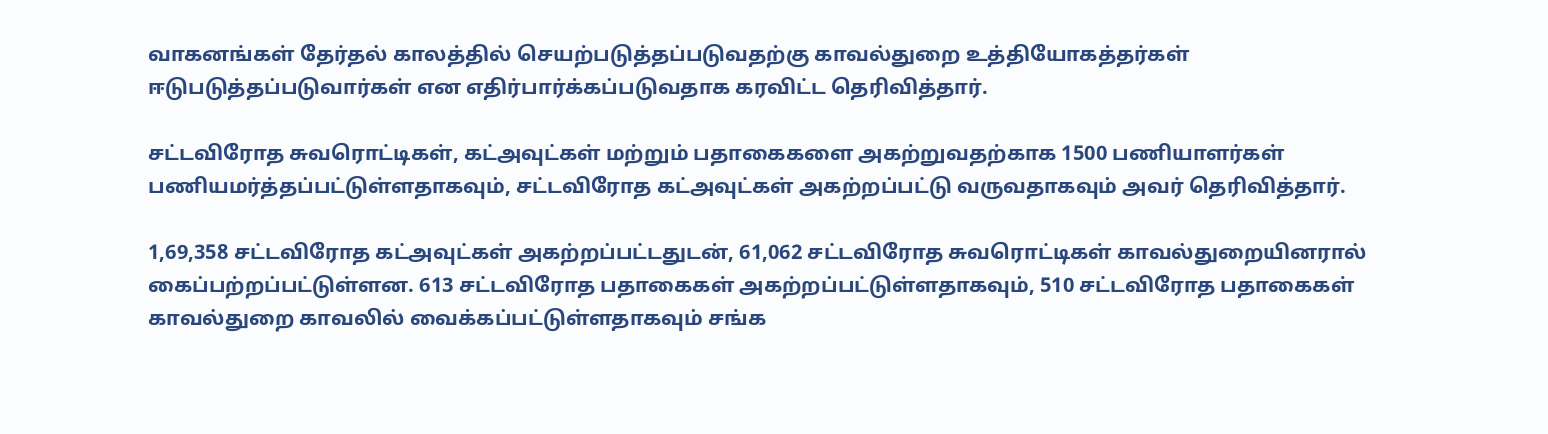வாகனங்கள் தேர்தல் காலத்தில் செயற்படுத்தப்படுவதற்கு காவல்துறை உத்தியோகத்தர்கள் ஈடுபடுத்தப்படுவார்கள் என எதிர்பார்க்கப்படுவதாக கரவிட்ட தெரிவித்தார்.

சட்டவிரோத சுவரொட்டிகள், கட்அவுட்கள் மற்றும் பதாகைகளை அகற்றுவதற்காக 1500 பணியாளர்கள் பணியமர்த்தப்பட்டுள்ளதாகவும், சட்டவிரோத கட்அவுட்கள் அகற்றப்பட்டு வருவதாகவும் அவர் தெரிவித்தார்.

1,69,358 சட்டவிரோத கட்அவுட்கள் அகற்றப்பட்டதுடன், 61,062 சட்டவிரோத சுவரொட்டிகள் காவல்துறையினரால் கைப்பற்றப்பட்டுள்ளன. 613 சட்டவிரோத பதாகைகள் அகற்றப்பட்டுள்ளதாகவும், 510 சட்டவிரோத பதாகைகள் காவல்துறை காவலில் வைக்கப்பட்டுள்ளதாகவும் சங்க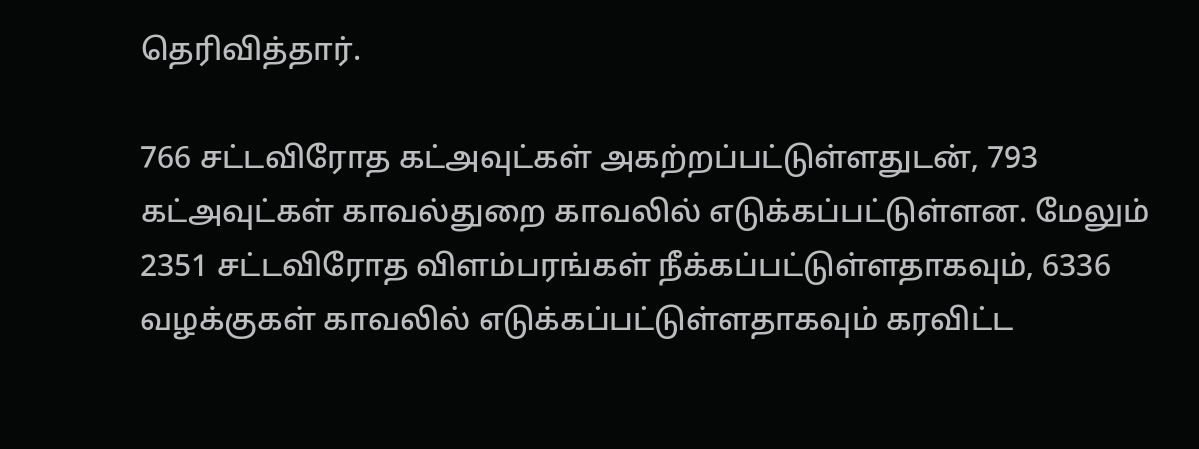தெரிவித்தார்.

766 சட்டவிரோத கட்அவுட்கள் அகற்றப்பட்டுள்ளதுடன், 793 கட்அவுட்கள் காவல்துறை காவலில் எடுக்கப்பட்டுள்ளன. மேலும் 2351 சட்டவிரோத விளம்பரங்கள் நீக்கப்பட்டுள்ளதாகவும், 6336 வழக்குகள் காவலில் எடுக்கப்பட்டுள்ளதாகவும் கரவிட்ட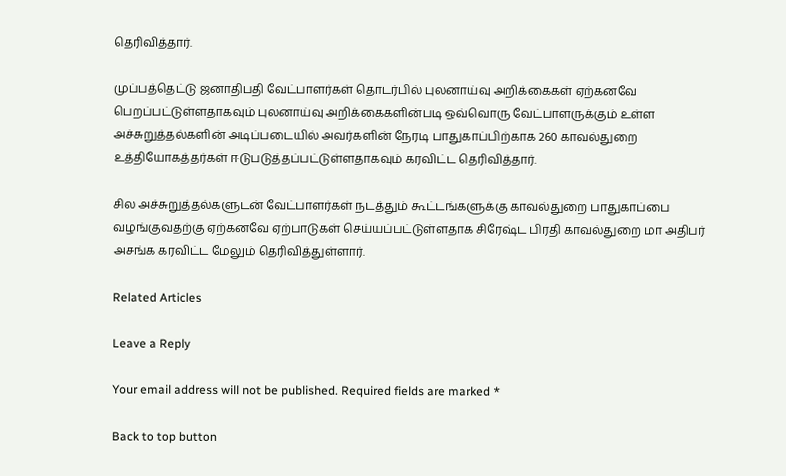தெரிவித்தார்.

முப்பத்தெட்டு ஜனாதிபதி வேட்பாளர்கள் தொடர்பில் புலனாய்வு அறிக்கைகள் ஏற்கனவே பெறப்பட்டுள்ளதாகவும் புலனாய்வு அறிக்கைகளின்படி ஒவ்வொரு வேட்பாளருக்கும் உள்ள அச்சுறுத்தல்களின் அடிப்படையில் அவர்களின் நேரடி பாதுகாப்பிற்காக 260 காவல்துறை உத்தியோகத்தர்கள் ஈடுபடுத்தப்பட்டுள்ளதாகவும் கரவிட்ட தெரிவித்தார்.

சில அச்சுறுத்தல்களுடன் வேட்பாளர்கள் நடத்தும் கூட்டங்களுக்கு காவல்துறை பாதுகாப்பை வழங்குவதற்கு ஏற்கனவே ஏற்பாடுகள் செய்யப்பட்டுள்ளதாக சிரேஷ்ட பிரதி காவல்துறை மா அதிபர் அசங்க கரவிட்ட மேலும் தெரிவித்துள்ளார்.

Related Articles

Leave a Reply

Your email address will not be published. Required fields are marked *

Back to top button